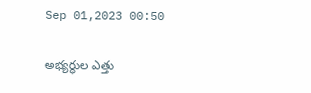Sep 01,2023 00:50

అభ్యర్థుల ఎత్తు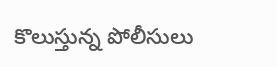కొలుస్తున్న పోలీసులు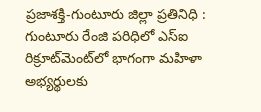ప్రజాశక్తి-గుంటూరు జిల్లా ప్రతినిధి : గుంటూరు రేంజి పరిధిలో ఎస్‌ఐ రిక్రూట్‌మెంట్‌లో భాగంగా మహిళా అభ్యర్థులకు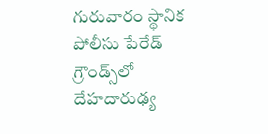గురువారం స్థానిక పోలీసు పేరేడ్‌ గ్రౌండ్స్‌లో దేహదారుఢ్య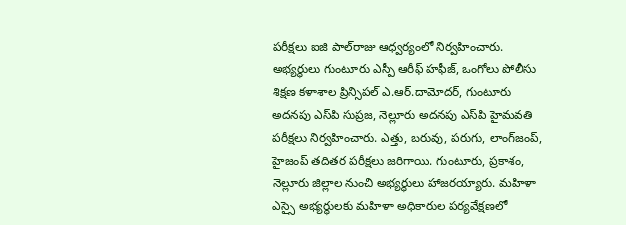పరీక్షలు ఐజి పాల్‌రాజు ఆధ్వర్యంలో నిర్వహించారు. అభ్యర్థులు గుంటూరు ఎస్పీ ఆరీఫ్‌ హఫీజ్‌, ఒంగోలు పోలీసు శిక్షణ కళాశాల ప్రిన్సిపల్‌ ఎ.ఆర్‌.దామోదర్‌, గుంటూరు అదనపు ఎస్‌పి సుప్రజ, నెల్లూరు అదనపు ఎస్‌పి హైమవతి పరీక్షలు నిర్వహించారు. ఎత్తు, బరువు, పరుగు, లాంగ్‌జంప్‌, హైజంప్‌ తదితర పరీక్షలు జరిగాయి. గుంటూరు, ప్రకాశం, నెల్లూరు జిల్లాల నుంచి అభ్యర్థులు హాజరయ్యారు. మహిళా ఎస్సై అభ్యర్థులకు మహిళా అధికారుల పర్యవేక్షణలో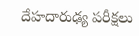దేహదారుఢ్య పరీక్షలు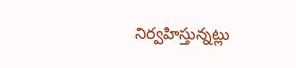నిర్వహిస్తున్నట్లు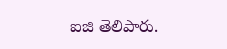ఐజి తెలిపారు.